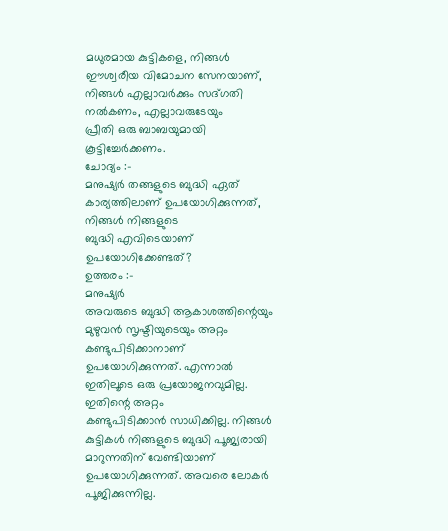മധുരമായ കുട്ടികളെ, നിങ്ങൾ
ഈശ്വരീയ വിമോചന സേനയാണ്, നിങ്ങൾ എല്ലാവർക്കും സദ്ഗതി നൽകണം, എല്ലാവരുടേയും
പ്രീതി ഒരു ബാബയുമായി കൂട്ടിച്ചേർക്കണം.
ചോദ്യം :-
മനുഷ്യർ തങ്ങളുടെ ബുദ്ധി ഏത് കാര്യത്തിലാണ് ഉപയോഗിക്കുന്നത്, നിങ്ങൾ നിങ്ങളുടെ
ബുദ്ധി എവിടെയാണ് ഉപയോഗിക്കേണ്ടത്?
ഉത്തരം :-
മനുഷ്യർ
അവരുടെ ബുദ്ധി ആകാശത്തിന്റെയും മുഴുവൻ സൃഷ്ടിയുടെയും അറ്റം കണ്ടുപിടിക്കാനാണ്
ഉപയോഗിക്കുന്നത്. എന്നാൽ ഇതിലൂടെ ഒരു പ്രയോജനവുമില്ല. ഇതിന്റെ അറ്റം
കണ്ടുപിടിക്കാൻ സാധിക്കില്ല. നിങ്ങൾ കുട്ടികൾ നിങ്ങളുടെ ബുദ്ധി പൂജ്യരായി
മാറുന്നതിന് വേണ്ടിയാണ് ഉപയോഗിക്കുന്നത്. അവരെ ലോകർ പൂജിക്കുന്നില്ല.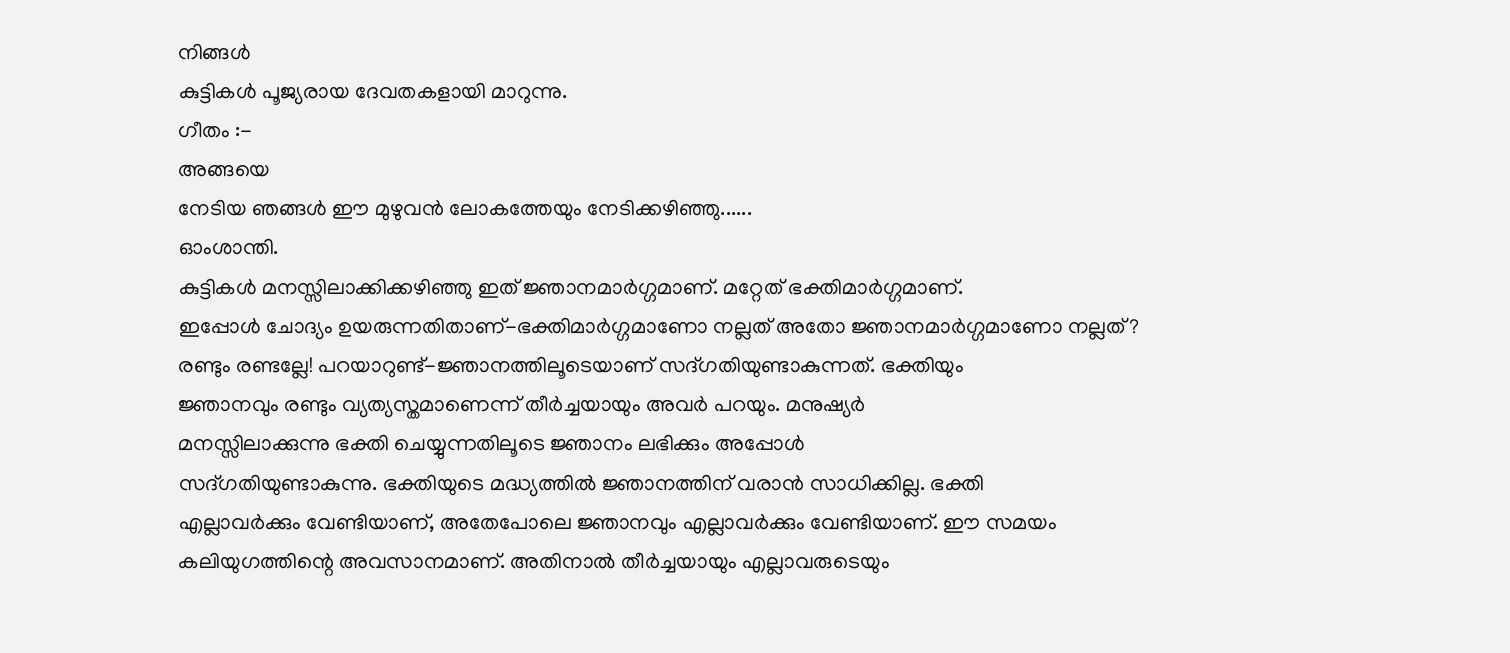നിങ്ങൾ
കുട്ടികൾ പൂജ്യരായ ദേവതകളായി മാറുന്നു.
ഗീതം :-
അങ്ങയെ
നേടിയ ഞങ്ങൾ ഈ മുഴുവൻ ലോകത്തേയും നേടിക്കഴിഞ്ഞു......
ഓംശാന്തി.
കുട്ടികൾ മനസ്സിലാക്കിക്കഴിഞ്ഞു ഇത് ജ്ഞാനമാർഗ്ഗമാണ്. മറ്റേത് ഭക്തിമാർഗ്ഗമാണ്.
ഇപ്പോൾ ചോദ്യം ഉയരുന്നതിതാണ്-ഭക്തിമാർഗ്ഗമാണോ നല്ലത് അതോ ജ്ഞാനമാർഗ്ഗമാണോ നല്ലത്?
രണ്ടും രണ്ടല്ലേ! പറയാറുണ്ട്-ജ്ഞാനത്തിലൂടെയാണ് സദ്ഗതിയുണ്ടാകുന്നത്. ഭക്തിയും
ജ്ഞാനവും രണ്ടും വ്യത്യസ്തമാണെന്ന് തീർച്ചയായും അവർ പറയും. മനുഷ്യർ
മനസ്സിലാക്കുന്നു ഭക്തി ചെയ്യുന്നതിലൂടെ ജ്ഞാനം ലഭിക്കും അപ്പോൾ
സദ്ഗതിയുണ്ടാകുന്നു. ഭക്തിയുടെ മദ്ധ്യത്തിൽ ജ്ഞാനത്തിന് വരാൻ സാധിക്കില്ല. ഭക്തി
എല്ലാവർക്കും വേണ്ടിയാണ്, അതേപോലെ ജ്ഞാനവും എല്ലാവർക്കും വേണ്ടിയാണ്. ഈ സമയം
കലിയുഗത്തിന്റെ അവസാനമാണ്. അതിനാൽ തീർച്ചയായും എല്ലാവരുടെയും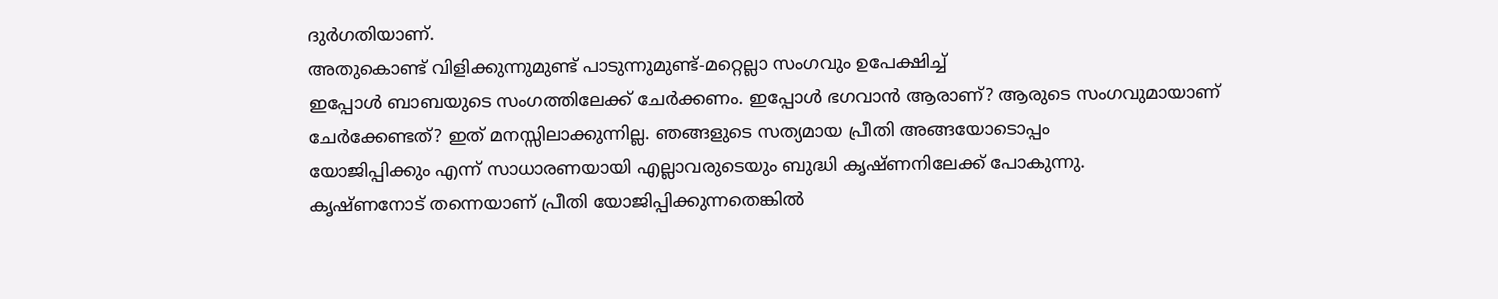ദുർഗതിയാണ്.
അതുകൊണ്ട് വിളിക്കുന്നുമുണ്ട് പാടുന്നുമുണ്ട്-മറ്റെല്ലാ സംഗവും ഉപേക്ഷിച്ച്
ഇപ്പോൾ ബാബയുടെ സംഗത്തിലേക്ക് ചേർക്കണം. ഇപ്പോൾ ഭഗവാൻ ആരാണ്? ആരുടെ സംഗവുമായാണ്
ചേർക്കേണ്ടത്? ഇത് മനസ്സിലാക്കുന്നില്ല. ഞങ്ങളുടെ സത്യമായ പ്രീതി അങ്ങയോടൊപ്പം
യോജിപ്പിക്കും എന്ന് സാധാരണയായി എല്ലാവരുടെയും ബുദ്ധി കൃഷ്ണനിലേക്ക് പോകുന്നു.
കൃഷ്ണനോട് തന്നെയാണ് പ്രീതി യോജിപ്പിക്കുന്നതെങ്കിൽ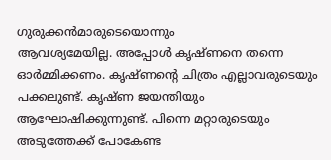ഗുരുക്കൻമാരുടെയൊന്നും
ആവശ്യമേയില്ല. അപ്പോൾ കൃഷ്ണനെ തന്നെ ഓർമ്മിക്കണം. കൃഷ്ണന്റെ ചിത്രം എല്ലാവരുടെയും
പക്കലുണ്ട്. കൃഷ്ണ ജയന്തിയും ആഘോഷിക്കുന്നുണ്ട്. പിന്നെ മറ്റാരുടെയും
അടുത്തേക്ക് പോകേണ്ട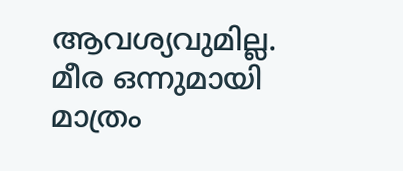ആവശ്യവുമില്ല. മീര ഒന്നുമായി മാത്രം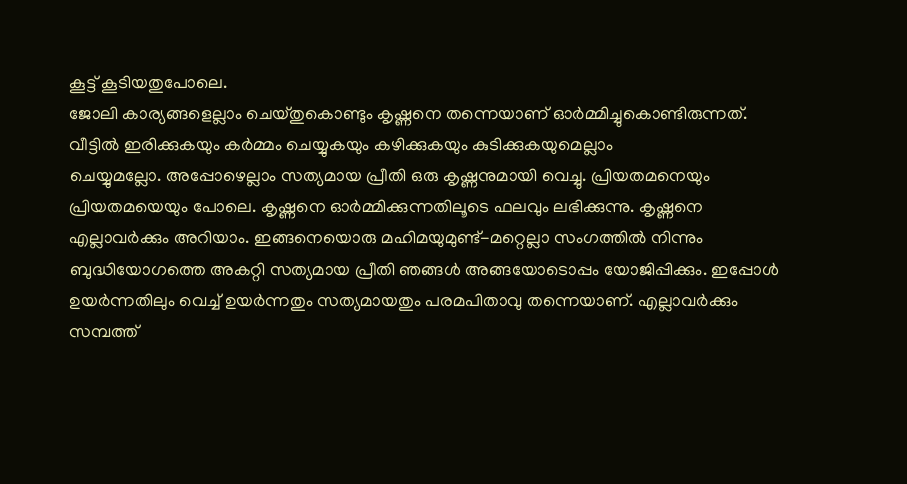കൂട്ട് കൂടിയതുപോലെ.
ജോലി കാര്യങ്ങളെല്ലാം ചെയ്തുകൊണ്ടും കൃഷ്ണനെ തന്നെയാണ് ഓർമ്മിച്ചുകൊണ്ടിരുന്നത്.
വീട്ടിൽ ഇരിക്കുകയും കർമ്മം ചെയ്യുകയും കഴിക്കുകയും കുടിക്കുകയുമെല്ലാം
ചെയ്യുമല്ലോ. അപ്പോഴെല്ലാം സത്യമായ പ്രീതി ഒരു കൃഷ്ണനുമായി വെച്ചു. പ്രിയതമനെയും
പ്രിയതമയെയും പോലെ. കൃഷ്ണനെ ഓർമ്മിക്കുന്നതിലൂടെ ഫലവും ലഭിക്കുന്നു. കൃഷ്ണനെ
എല്ലാവർക്കും അറിയാം. ഇങ്ങനെയൊരു മഹിമയുമുണ്ട്-മറ്റെല്ലാ സംഗത്തിൽ നിന്നും
ബുദ്ധിയോഗത്തെ അകറ്റി സത്യമായ പ്രീതി ഞങ്ങൾ അങ്ങയോടൊപ്പം യോജിപ്പിക്കും. ഇപ്പോൾ
ഉയർന്നതിലും വെച്ച് ഉയർന്നതും സത്യമായതും പരമപിതാവു തന്നെയാണ്. എല്ലാവർക്കും
സമ്പത്ത്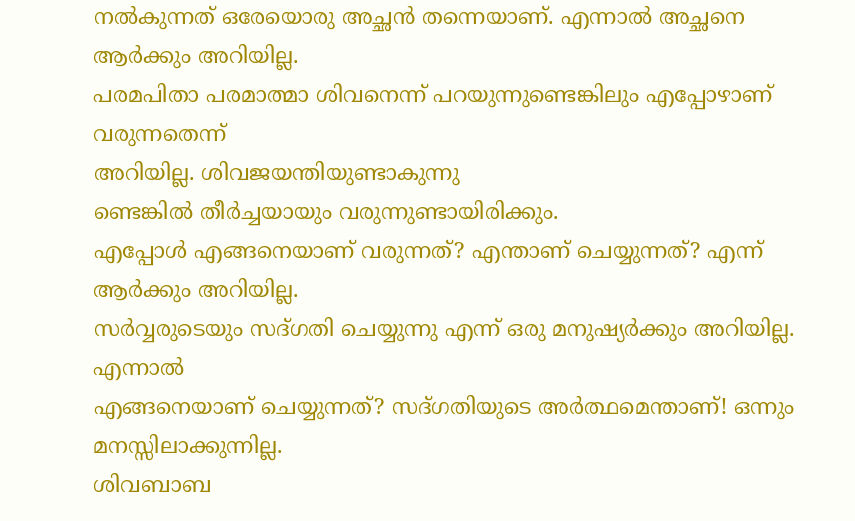നൽകുന്നത് ഒരേയൊരു അച്ഛൻ തന്നെയാണ്. എന്നാൽ അച്ഛനെ ആർക്കും അറിയില്ല.
പരമപിതാ പരമാത്മാ ശിവനെന്ന് പറയുന്നുണ്ടെങ്കിലും എപ്പോഴാണ് വരുന്നതെന്ന്
അറിയില്ല. ശിവജയന്തിയുണ്ടാകുന്നു
ണ്ടെങ്കിൽ തീർച്ചയായും വരുന്നുണ്ടായിരിക്കും.
എപ്പോൾ എങ്ങനെയാണ് വരുന്നത്? എന്താണ് ചെയ്യുന്നത്? എന്ന് ആർക്കും അറിയില്ല.
സർവ്വരുടെയും സദ്ഗതി ചെയ്യുന്നു എന്ന് ഒരു മനുഷ്യർക്കും അറിയില്ല. എന്നാൽ
എങ്ങനെയാണ് ചെയ്യുന്നത്? സദ്ഗതിയുടെ അർത്ഥമെന്താണ്! ഒന്നും മനസ്സിലാക്കുന്നില്ല.
ശിവബാബ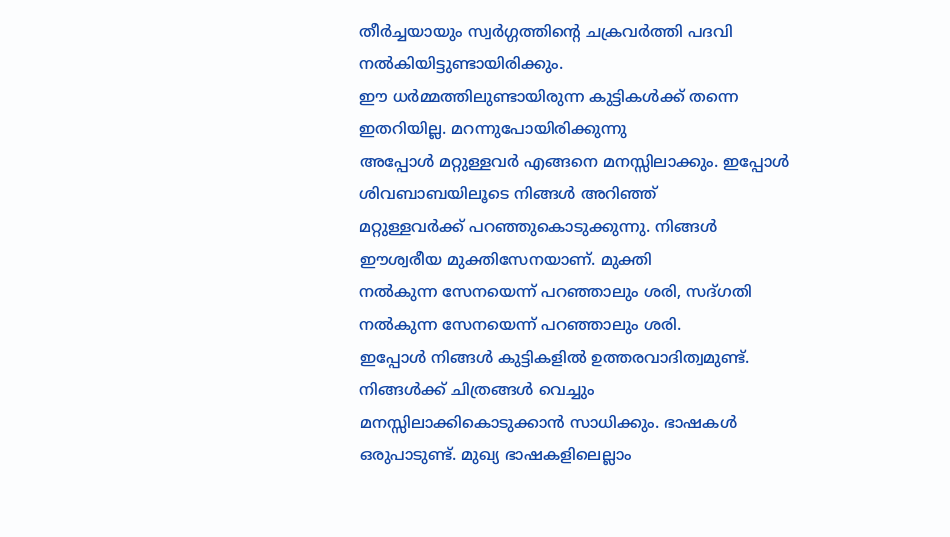തീർച്ചയായും സ്വർഗ്ഗത്തിന്റെ ചക്രവർത്തി പദവി നൽകിയിട്ടുണ്ടായിരിക്കും.
ഈ ധർമ്മത്തിലുണ്ടായിരുന്ന കുട്ടികൾക്ക് തന്നെ ഇതറിയില്ല. മറന്നുപോയിരിക്കുന്നു
അപ്പോൾ മറ്റുള്ളവർ എങ്ങനെ മനസ്സിലാക്കും. ഇപ്പോൾ ശിവബാബയിലൂടെ നിങ്ങൾ അറിഞ്ഞ്
മറ്റുള്ളവർക്ക് പറഞ്ഞുകൊടുക്കുന്നു. നിങ്ങൾ ഈശ്വരീയ മുക്തിസേനയാണ്. മുക്തി
നൽകുന്ന സേനയെന്ന് പറഞ്ഞാലും ശരി, സദ്ഗതി നൽകുന്ന സേനയെന്ന് പറഞ്ഞാലും ശരി.
ഇപ്പോൾ നിങ്ങൾ കുട്ടികളിൽ ഉത്തരവാദിത്വമുണ്ട്. നിങ്ങൾക്ക് ചിത്രങ്ങൾ വെച്ചും
മനസ്സിലാക്കികൊടുക്കാൻ സാധിക്കും. ഭാഷകൾ ഒരുപാടുണ്ട്. മുഖ്യ ഭാഷകളിലെല്ലാം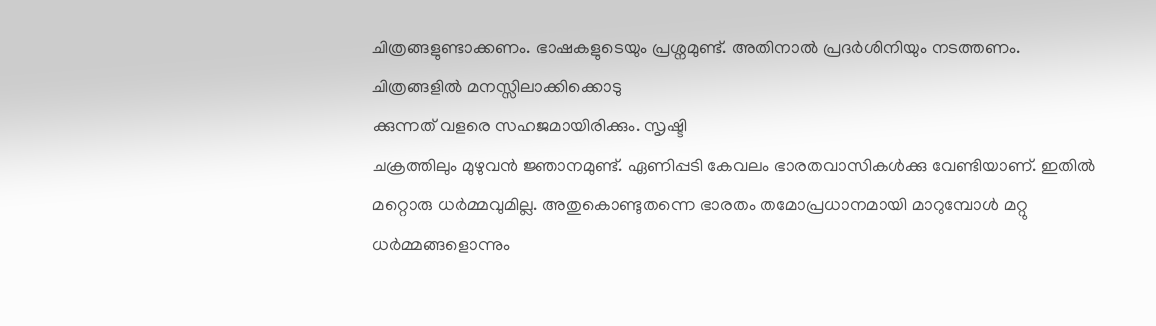ചിത്രങ്ങളുണ്ടാക്കണം. ഭാഷകളുടെയും പ്രശ്നമുണ്ട്. അതിനാൽ പ്രദർശിനിയും നടത്തണം.
ചിത്രങ്ങളിൽ മനസ്സിലാക്കിക്കൊടു
ക്കുന്നത് വളരെ സഹജമായിരിക്കും. സൃഷ്ടി
ചക്രത്തിലും മുഴുവൻ ജ്ഞാനമുണ്ട്. ഏണിപ്പടി കേവലം ഭാരതവാസികൾക്കു വേണ്ടിയാണ്. ഇതിൽ
മറ്റൊരു ധർമ്മവുമില്ല. അതുകൊണ്ടുതന്നെ ഭാരതം തമോപ്രധാനമായി മാറുമ്പോൾ മറ്റു
ധർമ്മങ്ങളൊന്നും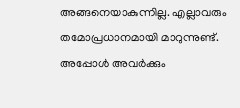അങ്ങനെയാകുന്നില്ല. എല്ലാവരും തമോപ്രധാനമായി മാറുന്നുണ്ട്.
അപ്പോൾ അവർക്കും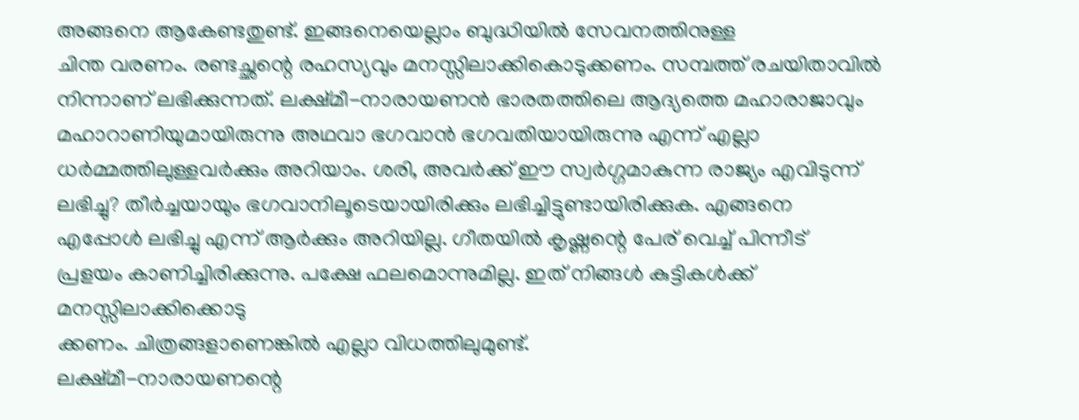അങ്ങനെ ആകേണ്ടതുണ്ട്. ഇങ്ങനെയെല്ലാം ബുദ്ധിയിൽ സേവനത്തിനുള്ള
ചിന്ത വരണം. രണ്ടച്ഛന്റെ രഹസ്യവും മനസ്സിലാക്കികൊടുക്കണം. സമ്പത്ത് രചയിതാവിൽ
നിന്നാണ് ലഭിക്കുന്നത്. ലക്ഷ്മീ-നാരായണൻ ഭാരതത്തിലെ ആദ്യത്തെ മഹാരാജാവും
മഹാറാണിയുമായിരുന്നു അഥവാ ഭഗവാൻ ഭഗവതിയായിരുന്നു എന്ന് എല്ലാ
ധർമ്മത്തിലുള്ളവർക്കും അറിയാം. ശരി, അവർക്ക് ഈ സ്വർഗ്ഗമാകുന്ന രാജ്യം എവിടുന്ന്
ലഭിച്ചു? തീർച്ചയായും ഭഗവാനിലൂടെയായിരിക്കും ലഭിച്ചിട്ടുണ്ടായിരിക്കുക. എങ്ങനെ
എപ്പോൾ ലഭിച്ചു എന്ന് ആർക്കും അറിയില്ല. ഗീതയിൽ കൃഷ്ണന്റെ പേര് വെച്ച് പിന്നീട്
പ്രളയം കാണിച്ചിരിക്കുന്നു. പക്ഷേ ഫലമൊന്നുമില്ല. ഇത് നിങ്ങൾ കുട്ടികൾക്ക്
മനസ്സിലാക്കിക്കൊടു
ക്കണം. ചിത്രങ്ങളാണെങ്കിൽ എല്ലാ വിധത്തിലുമുണ്ട്.
ലക്ഷ്മീ-നാരായണന്റെ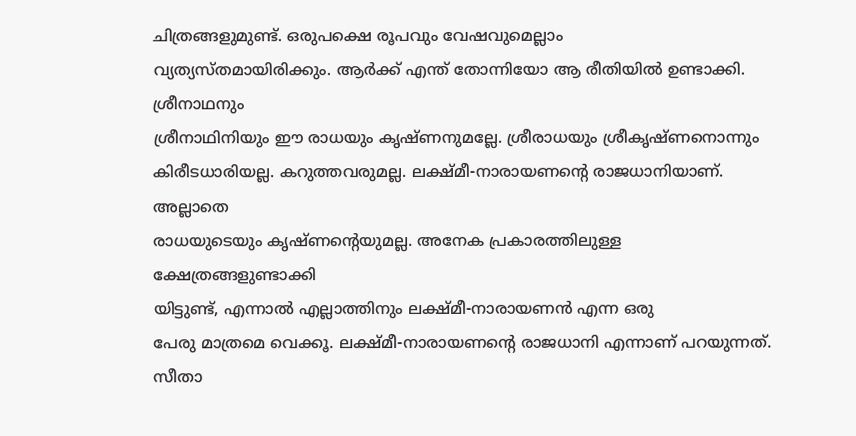ചിത്രങ്ങളുമുണ്ട്. ഒരുപക്ഷെ രൂപവും വേഷവുമെല്ലാം
വ്യത്യസ്തമായിരിക്കും. ആർക്ക് എന്ത് തോന്നിയോ ആ രീതിയിൽ ഉണ്ടാക്കി. ശ്രീനാഥനും
ശ്രീനാഥിനിയും ഈ രാധയും കൃഷ്ണനുമല്ലേ. ശ്രീരാധയും ശ്രീകൃഷ്ണനൊന്നും
കിരീടധാരിയല്ല. കറുത്തവരുമല്ല. ലക്ഷ്മീ-നാരായണന്റെ രാജധാനിയാണ്. അല്ലാതെ
രാധയുടെയും കൃഷ്ണന്റെയുമല്ല. അനേക പ്രകാരത്തിലുള്ള
ക്ഷേത്രങ്ങളുണ്ടാക്കി
യിട്ടുണ്ട്, എന്നാൽ എല്ലാത്തിനും ലക്ഷ്മീ-നാരായണൻ എന്ന ഒരു
പേരു മാത്രമെ വെക്കൂ. ലക്ഷ്മീ-നാരായണന്റെ രാജധാനി എന്നാണ് പറയുന്നത്. സീതാ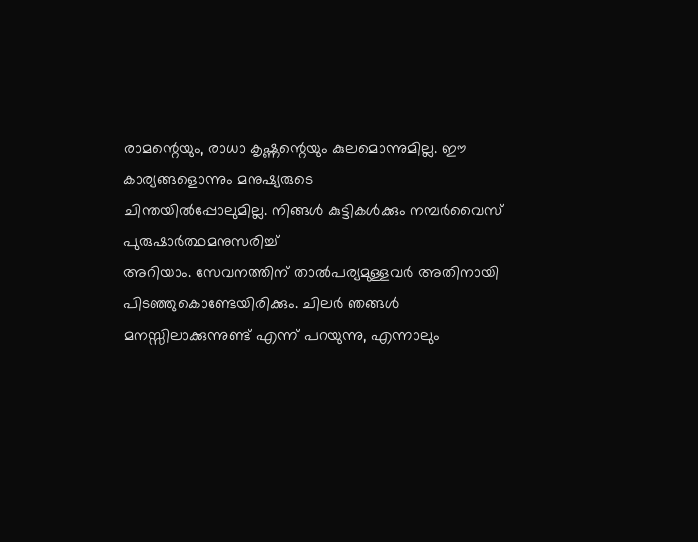രാമന്റെയും, രാധാ കൃഷ്ണന്റെയും കുലമൊന്നുമില്ല. ഈ കാര്യങ്ങളൊന്നും മനുഷ്യരുടെ
ചിന്തയിൽപ്പോലുമില്ല. നിങ്ങൾ കുട്ടികൾക്കും നമ്പർവൈസ് പുരുഷാർത്ഥമനുസരിച്ച്
അറിയാം. സേവനത്തിന് താൽപര്യമുള്ളവർ അതിനായി പിടഞ്ഞുകൊണ്ടേയിരിക്കും. ചിലർ ഞങ്ങൾ
മനസ്സിലാക്കുന്നുണ്ട് എന്ന് പറയുന്നു, എന്നാലും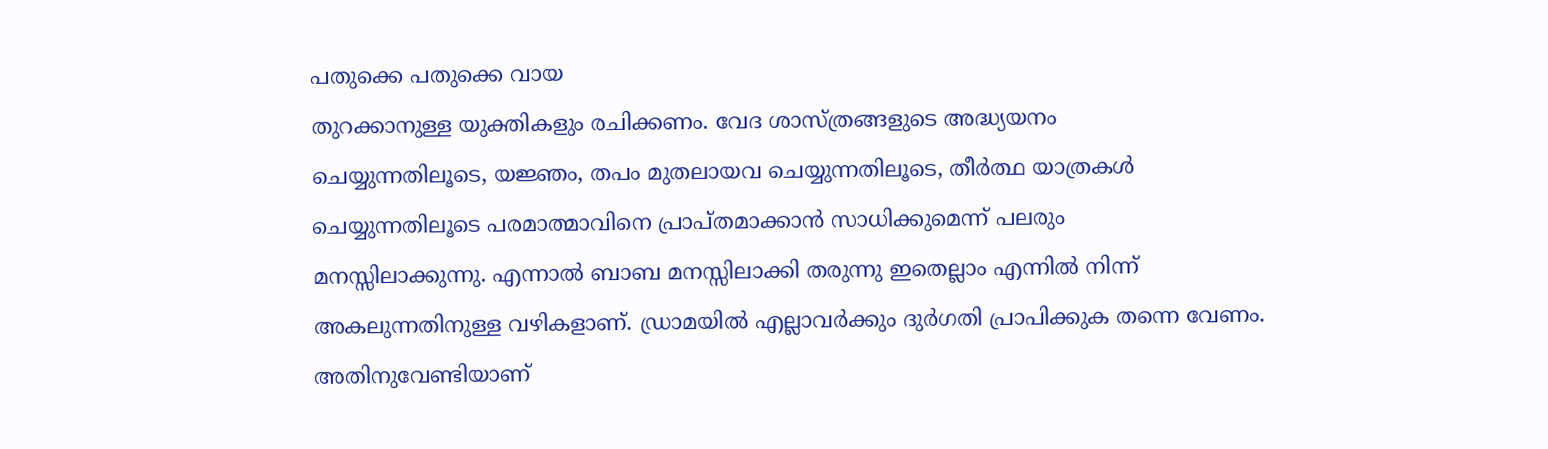പതുക്കെ പതുക്കെ വായ
തുറക്കാനുള്ള യുക്തികളും രചിക്കണം. വേദ ശാസ്ത്രങ്ങളുടെ അദ്ധ്യയനം
ചെയ്യുന്നതിലൂടെ, യജ്ഞം, തപം മുതലായവ ചെയ്യുന്നതിലൂടെ, തീർത്ഥ യാത്രകൾ
ചെയ്യുന്നതിലൂടെ പരമാത്മാവിനെ പ്രാപ്തമാക്കാൻ സാധിക്കുമെന്ന് പലരും
മനസ്സിലാക്കുന്നു. എന്നാൽ ബാബ മനസ്സിലാക്കി തരുന്നു ഇതെല്ലാം എന്നിൽ നിന്ന്
അകലുന്നതിനുള്ള വഴികളാണ്. ഡ്രാമയിൽ എല്ലാവർക്കും ദുർഗതി പ്രാപിക്കുക തന്നെ വേണം.
അതിനുവേണ്ടിയാണ്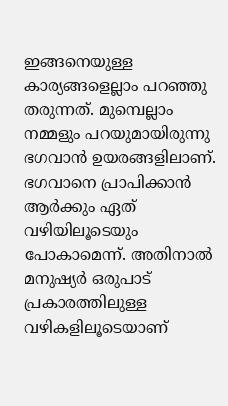ഇങ്ങനെയുള്ള കാര്യങ്ങളെല്ലാം പറഞ്ഞു തരുന്നത്. മുമ്പെല്ലാം
നമ്മളും പറയുമായിരുന്നു ഭഗവാൻ ഉയരങ്ങളിലാണ്. ഭഗവാനെ പ്രാപിക്കാൻ ആർക്കും ഏത്
വഴിയിലൂടെയും പോകാമെന്ന്. അതിനാൽ മനുഷ്യർ ഒരുപാട് പ്രകാരത്തിലുള്ള
വഴികളിലൂടെയാണ്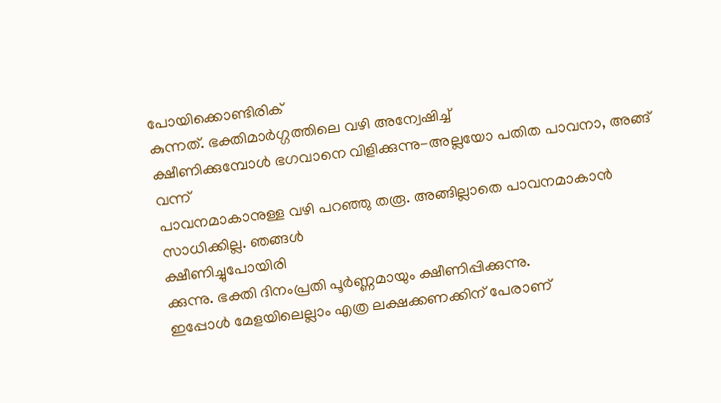പോയിക്കൊണ്ടിരിക്
കുന്നത്. ഭക്തിമാർഗ്ഗത്തിലെ വഴി അന്വേഷിച്ച്
ക്ഷീണിക്കുമ്പോൾ ഭഗവാനെ വിളിക്കുന്നു-അല്ലയോ പതിത പാവനാ, അങ്ങ് വന്ന്
പാവനമാകാനുള്ള വഴി പറഞ്ഞു തരൂ. അങ്ങില്ലാതെ പാവനമാകാൻ സാധിക്കില്ല. ഞങ്ങൾ
ക്ഷീണിച്ചുപോയിരി
ക്കുന്നു. ഭക്തി ദിനംപ്രതി പൂർണ്ണമായും ക്ഷീണിപ്പിക്കുന്നു.
ഇപ്പോൾ മേളയിലെല്ലാം എത്ര ലക്ഷക്കണക്കിന് പേരാണ്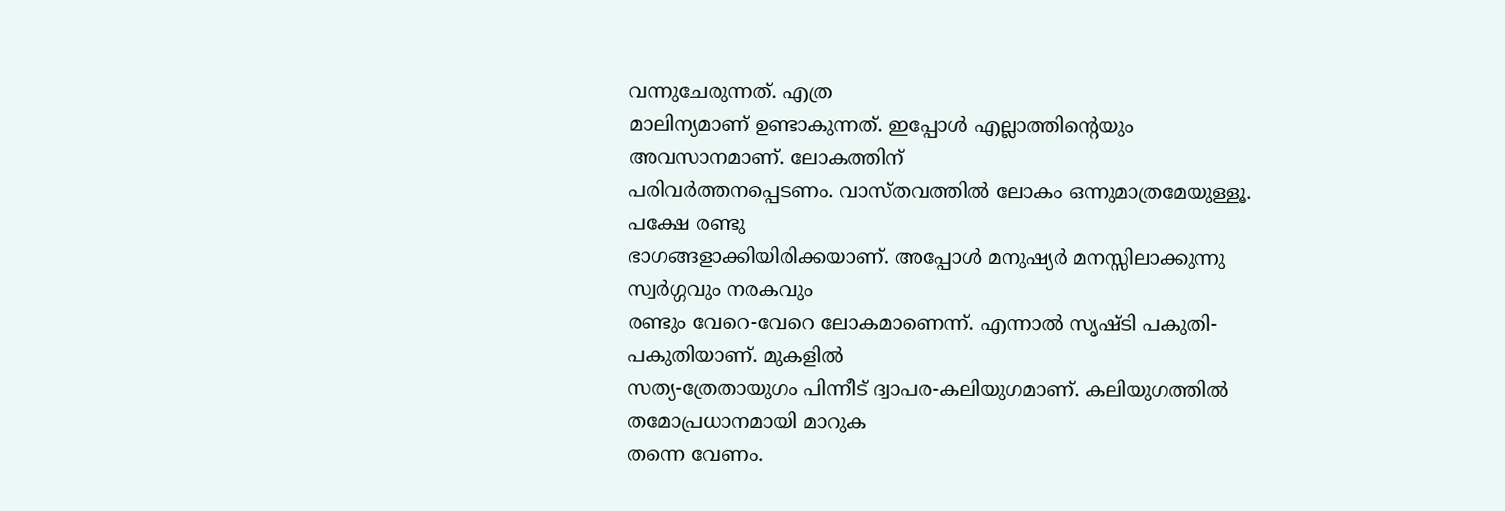വന്നുചേരുന്നത്. എത്ര
മാലിന്യമാണ് ഉണ്ടാകുന്നത്. ഇപ്പോൾ എല്ലാത്തിന്റെയും അവസാനമാണ്. ലോകത്തിന്
പരിവർത്തനപ്പെടണം. വാസ്തവത്തിൽ ലോകം ഒന്നുമാത്രമേയുള്ളൂ. പക്ഷേ രണ്ടു
ഭാഗങ്ങളാക്കിയിരിക്കയാണ്. അപ്പോൾ മനുഷ്യർ മനസ്സിലാക്കുന്നു സ്വർഗ്ഗവും നരകവും
രണ്ടും വേറെ-വേറെ ലോകമാണെന്ന്. എന്നാൽ സൃഷ്ടി പകുതി-പകുതിയാണ്. മുകളിൽ
സത്യ-ത്രേതായുഗം പിന്നീട് ദ്വാപര-കലിയുഗമാണ്. കലിയുഗത്തിൽ തമോപ്രധാനമായി മാറുക
തന്നെ വേണം.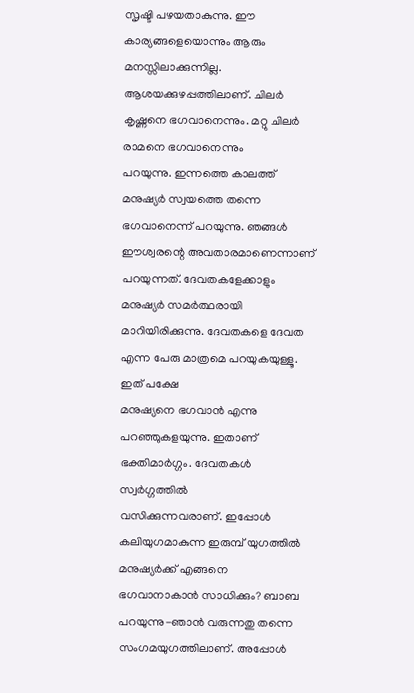സൃഷ്ടി പഴയതാകുന്നു. ഈ കാര്യങ്ങളെയൊന്നും ആരും മനസ്സിലാക്കുന്നില്ല.
ആശയക്കുഴപ്പത്തിലാണ്. ചിലർ കൃഷ്ണനെ ഭഗവാനെന്നും. മറ്റു ചിലർ രാമനെ ഭഗവാനെന്നും
പറയുന്നു. ഇന്നത്തെ കാലത്ത് മനുഷ്യർ സ്വയത്തെ തന്നെ ഭഗവാനെന്ന് പറയുന്നു. ഞങ്ങൾ
ഈശ്വരന്റെ അവതാരമാണെന്നാണ് പറയുന്നത്. ദേവതകളേക്കാളും മനുഷ്യർ സമർത്ഥരായി
മാറിയിരിക്കുന്നു. ദേവതകളെ ദേവത എന്ന പേരു മാത്രമെ പറയുകയുള്ളൂ. ഇത് പക്ഷേ
മനുഷ്യനെ ഭഗവാൻ എന്നു പറഞ്ഞുകളയുന്നു. ഇതാണ് ഭക്തിമാർഗ്ഗം. ദേവതകൾ സ്വർഗ്ഗത്തിൽ
വസിക്കുന്നവരാണ്. ഇപ്പോൾ കലിയുഗമാകുന്ന ഇരുമ്പ് യുഗത്തിൽ മനുഷ്യർക്ക് എങ്ങനെ
ഭഗവാനാകാൻ സാധിക്കും? ബാബ പറയുന്നു-ഞാൻ വരുന്നതു തന്നെ സംഗമയുഗത്തിലാണ്. അപ്പോൾ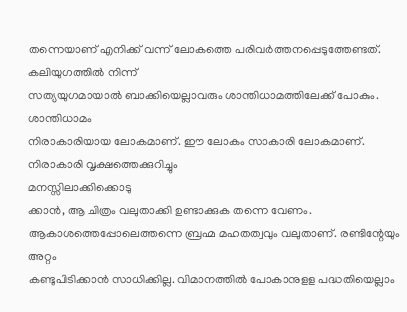തന്നെയാണ് എനിക്ക് വന്ന് ലോകത്തെ പരിവർത്തനപ്പെടുത്തേണ്ടത്. കലിയുഗത്തിൽ നിന്ന്
സത്യയുഗമായാൽ ബാക്കിയെല്ലാവരും ശാന്തിധാമത്തിലേക്ക് പോകും. ശാന്തിധാമം
നിരാകാരിയായ ലോകമാണ്. ഈ ലോകം സാകാരി ലോകമാണ്. നിരാകാരി വൃക്ഷത്തെക്കുറിച്ചും
മനസ്സിലാക്കിക്കൊടു
ക്കാൻ, ആ ചിത്രം വലുതാക്കി ഉണ്ടാക്കുക തന്നെ വേണം.
ആകാശത്തെപ്പോലെത്തന്നെ ബ്രഹ്മ മഹതത്വവും വലുതാണ്. രണ്ടിന്റേയും അറ്റം
കണ്ടുപിടിക്കാൻ സാധിക്കില്ല. വിമാനത്തിൽ പോകാനുളള പദ്ധതിയെല്ലാം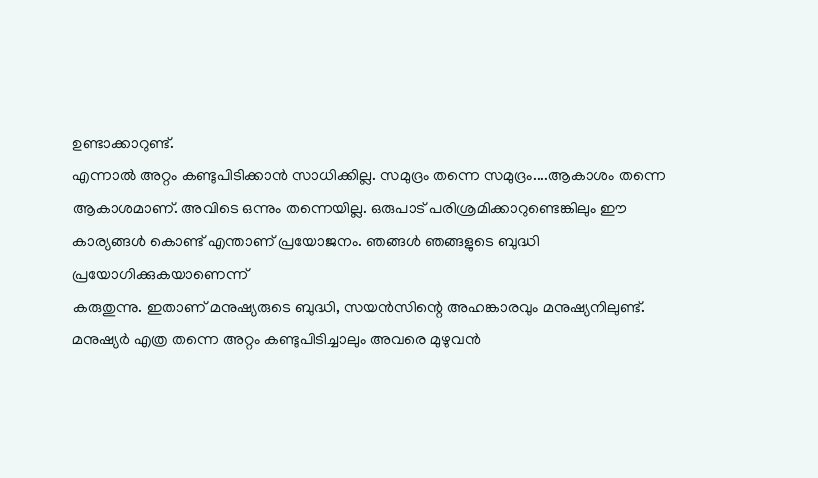ഉണ്ടാക്കാറുണ്ട്.
എന്നാൽ അറ്റം കണ്ടുപിടിക്കാൻ സാധിക്കില്ല. സമുദ്രം തന്നെ സമുദ്രം....ആകാശം തന്നെ
ആകാശമാണ്. അവിടെ ഒന്നും തന്നെയില്ല. ഒരുപാട് പരിശ്രമിക്കാറുണ്ടെങ്കിലും ഈ
കാര്യങ്ങൾ കൊണ്ട് എന്താണ് പ്രയോജനം. ഞങ്ങൾ ഞങ്ങളുടെ ബുദ്ധി പ്രയോഗിക്കുകയാണെന്ന്
കരുതുന്നു. ഇതാണ് മനുഷ്യരുടെ ബുദ്ധി, സയൻസിന്റെ അഹങ്കാരവും മനുഷ്യനിലുണ്ട്.
മനുഷ്യർ എത്ര തന്നെ അറ്റം കണ്ടുപിടിച്ചാലും അവരെ മുഴുവൻ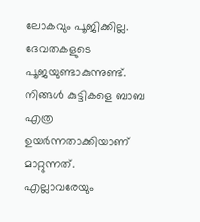ലോകവും പൂജിക്കില്ല.
ദേവതകളുടെ പൂജയുണ്ടാകുന്നുണ്ട്. നിങ്ങൾ കുട്ടികളെ ബാബ എത്ര ഉയർന്നതാക്കിയാണ്
മാറ്റുന്നത്. എല്ലാവരേയും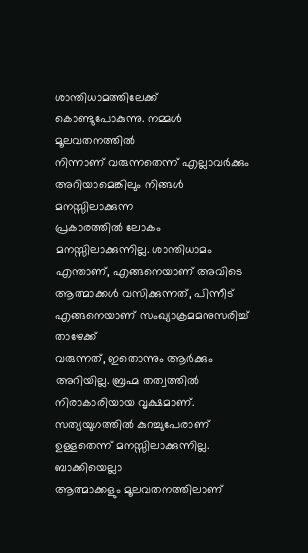ശാന്തിധാമത്തിലേക്ക് കൊണ്ടുപോകുന്നു. നമ്മൾ മൂലവതനത്തിൽ
നിന്നാണ് വരുന്നതെന്ന് എല്ലാവർക്കും അറിയാമെങ്കിലും നിങ്ങൾ മനസ്സിലാക്കുന്ന
പ്രകാരത്തിൽ ലോകം മനസ്സിലാക്കുന്നില്ല. ശാന്തിധാമം എന്താണ്, എങ്ങനെയാണ് അവിടെ
ആത്മാക്കൾ വസിക്കുന്നത്, പിന്നീട് എങ്ങനെയാണ് സംഖ്യാക്രമമനുസരിച്ച് താഴേക്ക്
വരുന്നത്, ഇതൊന്നും ആർക്കും അറിയില്ല. ബ്രഹ്മ തത്വത്തിൽ നിരാകാരിയായ വൃക്ഷമാണ്.
സത്യയുഗത്തിൽ കുറച്ചുപേരാണ് ഉള്ളതെന്ന് മനസ്സിലാക്കുന്നില്ല. ബാക്കിയെല്ലാ
ആത്മാക്കളും മൂലവതനത്തിലാണ്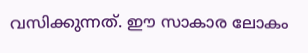വസിക്കുന്നത്. ഈ സാകാര ലോകം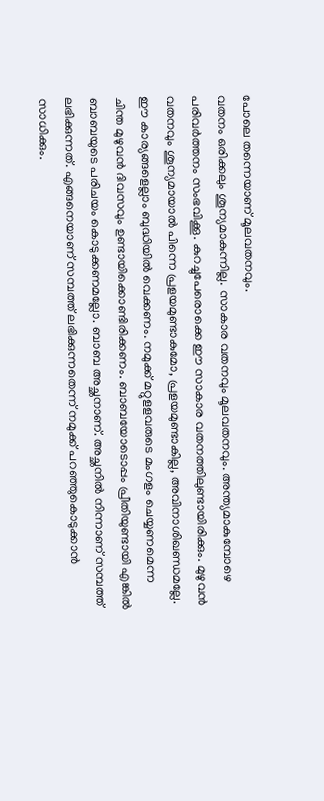പോലെ തന്നെയാണ് മൂലവതനവും.
വതനം ഒരിക്കലും ശൂന്യമാകുന്നില്ല. സാകാര വതനവും മൂലവതനവും. അന്ത്യമാകുമ്പോഴെ
പരിവർത്തനം സംഭവിക്കൂ. കുറച്ചുപേരൊക്കെ ഈ സാകാര വതനത്തിലുണ്ടായിരിക്കും. മുഴുവൻ
വതനവും ശൂന്യമായാൽ പിന്നെ പ്രളയമുണ്ടാകുമോ, പ്രളയമുണ്ടാകില്ല, അവിനാശിഖണ്ഡമല്ലേ.
ഈ കാര്യങ്ങളെല്ലാം ബുദ്ധിയിൽ വെക്കണം. നമുക്ക് മറ്റുളളവരുടെ മംഗളം ചെയ്യണമെന്ന
ചിന്ത മുഴുവൻ ദിവസവും ഉണ്ടായിക്കൊണ്ടിരിക്കണം. ബാബയോടൊപ്പം പ്രീതിയുണ്ടായി എങ്കിൽ
ബാബയുടെ പരിചയം കൊടുക്കണമല്ലോ. ബാബ അച്ഛനാണ്. അച്ഛനിൽ നിന്നാണ് സമ്പത്ത്
ലഭിക്കുന്നത്. എങ്ങനെയാണ് സമ്പത്ത് ലഭിക്കുന്നതെന്ന് നമുക്ക് പറഞ്ഞുകൊടുക്കാൻ
സാധിക്കും.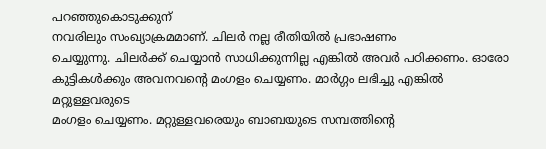പറഞ്ഞുകൊടുക്കുന്
നവരിലും സംഖ്യാക്രമമാണ്. ചിലർ നല്ല രീതിയിൽ പ്രഭാഷണം
ചെയ്യുന്നു. ചിലർക്ക് ചെയ്യാൻ സാധിക്കുന്നില്ല എങ്കിൽ അവർ പഠിക്കണം. ഓരോ
കുട്ടികൾക്കും അവനവന്റെ മംഗളം ചെയ്യണം. മാർഗ്ഗം ലഭിച്ചു എങ്കിൽ മറ്റുള്ളവരുടെ
മംഗളം ചെയ്യണം. മറ്റുള്ളവരെയും ബാബയുടെ സമ്പത്തിന്റെ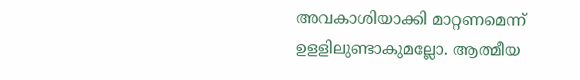അവകാശിയാക്കി മാറ്റണമെന്ന്
ഉളളിലുണ്ടാകുമല്ലോ. ആത്മീയ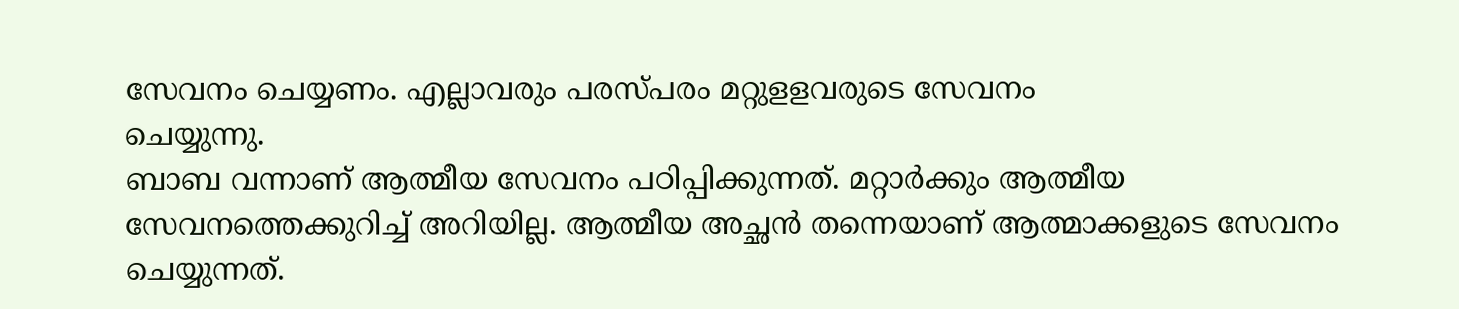സേവനം ചെയ്യണം. എല്ലാവരും പരസ്പരം മറ്റുളളവരുടെ സേവനം
ചെയ്യുന്നു.
ബാബ വന്നാണ് ആത്മീയ സേവനം പഠിപ്പിക്കുന്നത്. മറ്റാർക്കും ആത്മീയ
സേവനത്തെക്കുറിച്ച് അറിയില്ല. ആത്മീയ അച്ഛൻ തന്നെയാണ് ആത്മാക്കളുടെ സേവനം
ചെയ്യുന്നത്.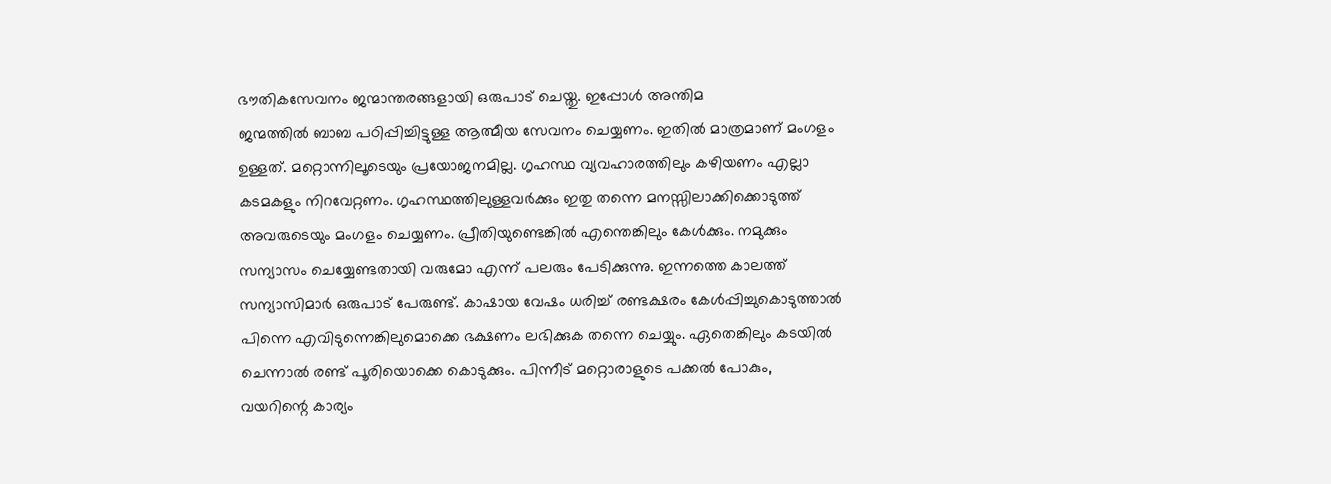ഭൗതികസേവനം ജന്മാന്തരങ്ങളായി ഒരുപാട് ചെയ്തു. ഇപ്പോൾ അന്തിമ
ജന്മത്തിൽ ബാബ പഠിപ്പിച്ചിട്ടുള്ള ആത്മീയ സേവനം ചെയ്യണം. ഇതിൽ മാത്രമാണ് മംഗളം
ഉള്ളത്. മറ്റൊന്നിലൂടെയും പ്രയോജനമില്ല. ഗൃഹസ്ഥ വ്യവഹാരത്തിലും കഴിയണം എല്ലാ
കടമകളും നിറവേറ്റണം. ഗൃഹസ്ഥത്തിലുള്ളവർക്കും ഇതു തന്നെ മനസ്സിലാക്കിക്കൊടുത്ത്
അവരുടെയും മംഗളം ചെയ്യണം. പ്രീതിയുണ്ടെങ്കിൽ എന്തെങ്കിലും കേൾക്കും. നമുക്കും
സന്യാസം ചെയ്യേണ്ടതായി വരുമോ എന്ന് പലരും പേടിക്കുന്നു. ഇന്നത്തെ കാലത്ത്
സന്യാസിമാർ ഒരുപാട് പേരുണ്ട്. കാഷായ വേഷം ധരിച്ച് രണ്ടക്ഷരം കേൾപ്പിച്ചുകൊടുത്താൽ
പിന്നെ എവിടുന്നെങ്കിലുമൊക്കെ ഭക്ഷണം ലഭിക്കുക തന്നെ ചെയ്യും. ഏതെങ്കിലും കടയിൽ
ചെന്നാൽ രണ്ട് പൂരിയൊക്കെ കൊടുക്കും. പിന്നീട് മറ്റൊരാളുടെ പക്കൽ പോകും,
വയറിന്റെ കാര്യം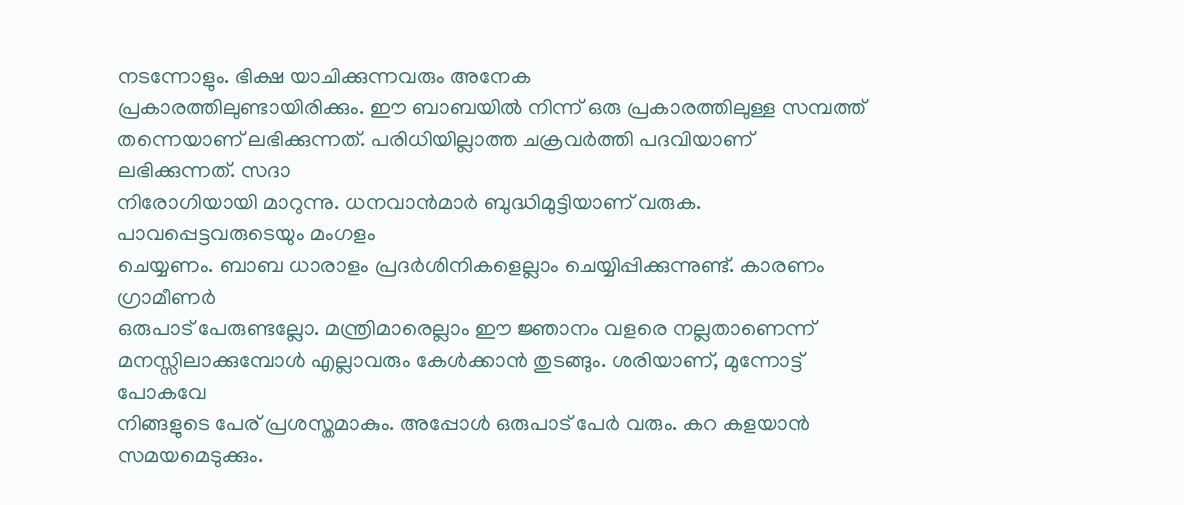നടന്നോളും. ഭിക്ഷ യാചിക്കുന്നവരും അനേക
പ്രകാരത്തിലുണ്ടായിരിക്കും. ഈ ബാബയിൽ നിന്ന് ഒരു പ്രകാരത്തിലുള്ള സമ്പത്ത്
തന്നെയാണ് ലഭിക്കുന്നത്. പരിധിയില്ലാത്ത ചക്രവർത്തി പദവിയാണ് ലഭിക്കുന്നത്. സദാ
നിരോഗിയായി മാറുന്നു. ധനവാൻമാർ ബുദ്ധിമുട്ടിയാണ് വരുക. പാവപ്പെട്ടവരുടെയും മംഗളം
ചെയ്യണം. ബാബ ധാരാളം പ്രദർശിനികളെല്ലാം ചെയ്യിപ്പിക്കുന്നുണ്ട്. കാരണം ഗ്രാമീണർ
ഒരുപാട് പേരുണ്ടല്ലോ. മന്ത്രിമാരെല്ലാം ഈ ജ്ഞാനം വളരെ നല്ലതാണെന്ന്
മനസ്സിലാക്കുമ്പോൾ എല്ലാവരും കേൾക്കാൻ തുടങ്ങും. ശരിയാണ്, മുന്നോട്ട് പോകവേ
നിങ്ങളുടെ പേര് പ്രശസ്തമാകും. അപ്പോൾ ഒരുപാട് പേർ വരും. കറ കളയാൻ സമയമെടുക്കും.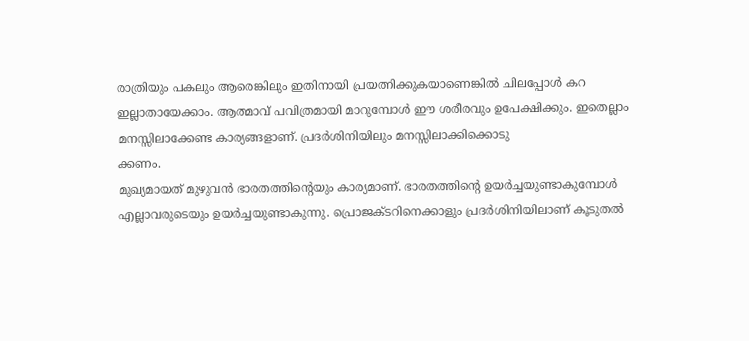രാത്രിയും പകലും ആരെങ്കിലും ഇതിനായി പ്രയത്നിക്കുകയാണെങ്കിൽ ചിലപ്പോൾ കറ
ഇല്ലാതായേക്കാം. ആത്മാവ് പവിത്രമായി മാറുമ്പോൾ ഈ ശരീരവും ഉപേക്ഷിക്കും. ഇതെല്ലാം
മനസ്സിലാക്കേണ്ട കാര്യങ്ങളാണ്. പ്രദർശിനിയിലും മനസ്സിലാക്കിക്കൊടു
ക്കണം.
മുഖ്യമായത് മുഴുവൻ ഭാരതത്തിന്റെയും കാര്യമാണ്. ഭാരതത്തിന്റെ ഉയർച്ചയുണ്ടാകുമ്പോൾ
എല്ലാവരുടെയും ഉയർച്ചയുണ്ടാകുന്നു. പ്രൊജക്ടറിനെക്കാളും പ്രദർശിനിയിലാണ് കൂടുതൽ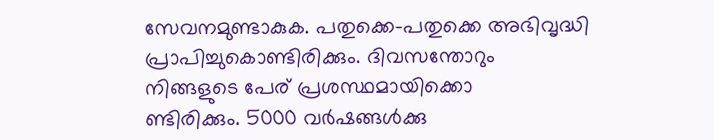സേവനമുണ്ടാകുക. പതുക്കെ-പതുക്കെ അഭിവൃദ്ധി പ്രാപിച്ചുകൊണ്ടിരിക്കും. ദിവസന്തോറും
നിങ്ങളുടെ പേര് പ്രശസ്ഥമായിക്കൊ
ണ്ടിരിക്കും. 5000 വർഷങ്ങൾക്കു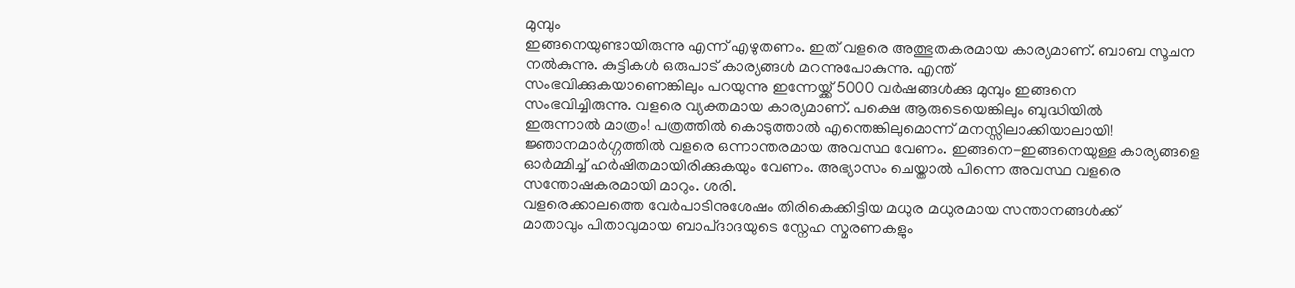മുമ്പും
ഇങ്ങനെയുണ്ടായിരുന്നു എന്ന് എഴുതണം. ഇത് വളരെ അത്ഭുതകരമായ കാര്യമാണ്. ബാബ സൂചന
നൽകുന്നു. കുട്ടികൾ ഒരുപാട് കാര്യങ്ങൾ മറന്നുപോകുന്നു. എന്ത്
സംഭവിക്കുകയാണെങ്കിലും പറയുന്നു ഇന്നേയ്ക്ക് 5000 വർഷങ്ങൾക്കു മുമ്പും ഇങ്ങനെ
സംഭവിച്ചിരുന്നു. വളരെ വ്യക്തമായ കാര്യമാണ്. പക്ഷെ ആരുടെയെങ്കിലും ബുദ്ധിയിൽ
ഇരുന്നാൽ മാത്രം! പത്രത്തിൽ കൊടുത്താൽ എന്തെങ്കിലുമൊന്ന് മനസ്സിലാക്കിയാലായി!
ജ്ഞാനമാർഗ്ഗത്തിൽ വളരെ ഒന്നാന്തരമായ അവസ്ഥ വേണം. ഇങ്ങനെ-ഇങ്ങനെയുള്ള കാര്യങ്ങളെ
ഓർമ്മിച്ച് ഹർഷിതമായിരിക്കുകയും വേണം. അഭ്യാസം ചെയ്താൽ പിന്നെ അവസ്ഥ വളരെ
സന്തോഷകരമായി മാറും. ശരി.
വളരെക്കാലത്തെ വേർപാടിനുശേഷം തിരികെക്കിട്ടിയ മധുര മധുരമായ സന്താനങ്ങൾക്ക്
മാതാവും പിതാവുമായ ബാപ്ദാദയുടെ സ്നേഹ സ്മരണകളും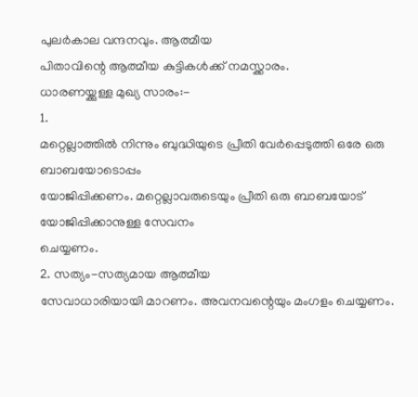പുലർകാല വന്ദനവും. ആത്മീയ
പിതാവിന്റെ ആത്മീയ കുട്ടികൾക്ക് നമസ്ക്കാരം.
ധാരണയ്ക്കുള്ള മുഖ്യ സാരം:-
1.
മറ്റെല്ലാത്തിൽ നിന്നും ബുദ്ധിയുടെ പ്രീതി വേർപ്പെടുത്തി ഒരേ ഒരു ബാബയോടൊപ്പം
യോജിപ്പിക്കണം. മറ്റെല്ലാവരുടെയും പ്രീതി ഒരു ബാബയോട് യോജിപ്പിക്കാനുള്ള സേവനം
ചെയ്യണം.
2. സത്യം-സത്യമായ ആത്മീയ
സേവാധാരിയായി മാറണം. അവനവന്റെയും മംഗളം ചെയ്യണം.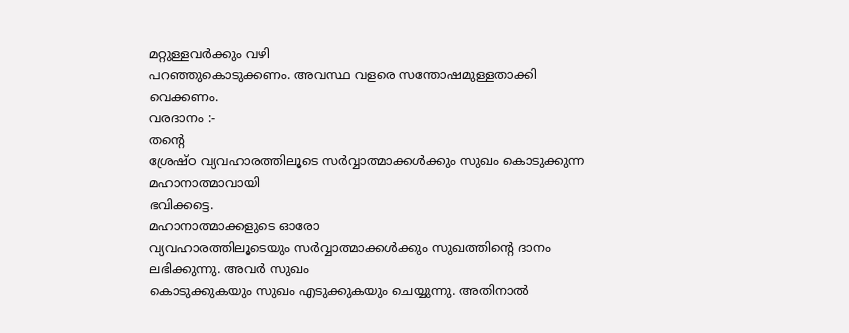മറ്റുള്ളവർക്കും വഴി
പറഞ്ഞുകൊടുക്കണം. അവസ്ഥ വളരെ സന്തോഷമുള്ളതാക്കി വെക്കണം.
വരദാനം :-
തന്റെ
ശ്രേഷ്ഠ വ്യവഹാരത്തിലൂടെ സർവ്വാത്മാക്കൾക്കും സുഖം കൊടുക്കുന്ന മഹാനാത്മാവായി
ഭവിക്കട്ടെ.
മഹാനാത്മാക്കളുടെ ഓരോ
വ്യവഹാരത്തിലൂടെയും സർവ്വാത്മാക്കൾക്കും സുഖത്തിന്റെ ദാനം ലഭിക്കുന്നു. അവർ സുഖം
കൊടുക്കുകയും സുഖം എടുക്കുകയും ചെയ്യുന്നു. അതിനാൽ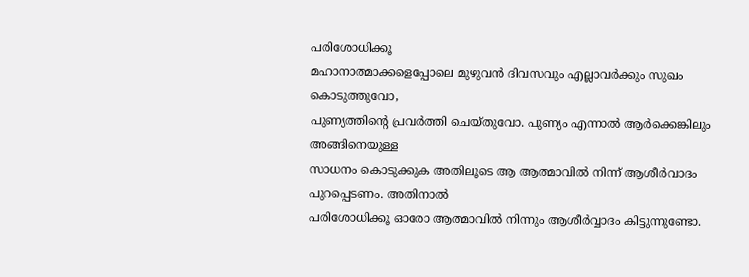പരിശോധിക്കൂ
മഹാനാത്മാക്കളെപ്പോലെ മുഴുവൻ ദിവസവും എല്ലാവർക്കും സുഖം കൊടുത്തുവോ,
പുണ്യത്തിന്റെ പ്രവർത്തി ചെയ്തുവോ. പുണ്യം എന്നാൽ ആർക്കെങ്കിലും അങ്ങിനെയുള്ള
സാധനം കൊടുക്കുക അതിലൂടെ ആ ആത്മാവിൽ നിന്ന് ആശീർവാദം പുറപ്പെടണം. അതിനാൽ
പരിശോധിക്കൂ ഓരോ ആത്മാവിൽ നിന്നും ആശീർവ്വാദം കിട്ടുന്നുണ്ടോ.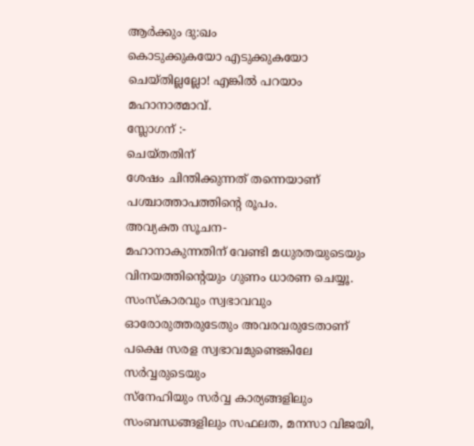ആർക്കും ദു:ഖം
കൊടുക്കുകയോ എടുക്കുകയോ ചെയ്തില്ലല്ലോ! എങ്കിൽ പറയാം മഹാനാത്മാവ്.
സ്ലോഗന് :-
ചെയ്തതിന്
ശേഷം ചിന്തിക്കുന്നത് തന്നെയാണ് പശ്ചാത്താപത്തിന്റെ രൂപം.
അവ്യക്ത സൂചന-
മഹാനാകുന്നതിന് വേണ്ടി മധുരതയുടെയും വിനയത്തിന്റെയും ഗുണം ധാരണ ചെയ്യൂ.
സംസ്കാരവും സ്വഭാവവും
ഓരോരുത്തരുടേതും അവരവരുടേതാണ് പക്ഷെ സരള സ്വഭാവമുണ്ടെങ്കിലേ സർവ്വരുടെയും
സ്നേഹിയും സർവ്വ കാര്യങ്ങളിലും സംബന്ധങ്ങളിലും സഫലത, മനസാ വിജയി,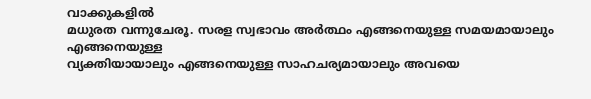വാക്കുകളിൽ
മധുരത വന്നുചേരൂ. സരള സ്വഭാവം അർത്ഥം എങ്ങനെയുള്ള സമയമായാലും എങ്ങനെയുള്ള
വ്യക്തിയായാലും എങ്ങനെയുള്ള സാഹചര്യമായാലും അവയെ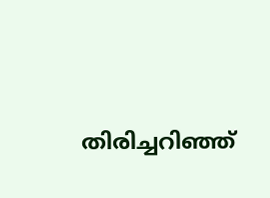തിരിച്ചറിഞ്ഞ്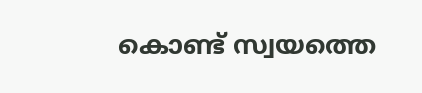കൊണ്ട് സ്വയത്തെ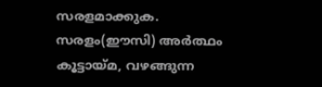സരളമാക്കുക. സരളം(ഈസി) അർത്ഥം കൂട്ടായ്മ, വഴങ്ങുന്ന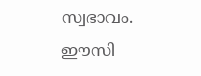സ്വഭാവം. ഈസി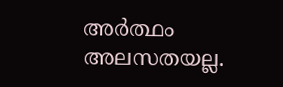അർത്ഥം
അലസതയല്ല.